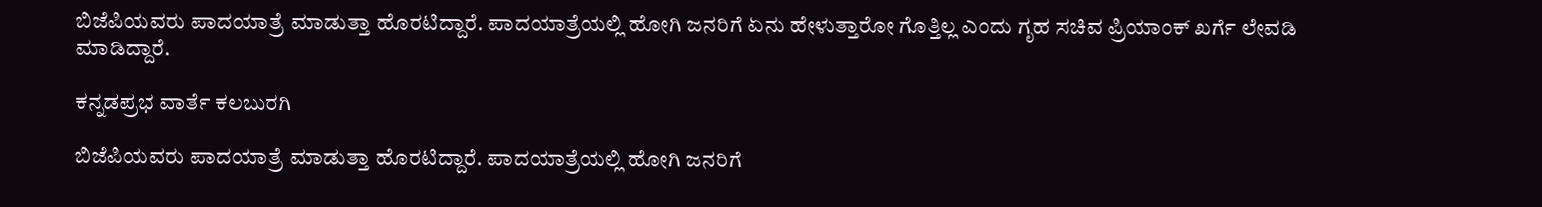ಬಿಜೆಪಿಯವರು ಪಾದಯಾತ್ರೆ ಮಾಡುತ್ತಾ ಹೊರಟಿದ್ದಾರೆ. ಪಾದಯಾತ್ರೆಯಲ್ಲಿ ಹೋಗಿ ಜನರಿಗೆ ಏನು ಹೇಳುತ್ತಾರೋ ಗೊತ್ತಿಲ್ಲ ಎಂದು ಗೃಹ ಸಚಿವ ಪ್ರಿಯಾಂಕ್ ಖರ್ಗೆ ಲೇವಡಿ ಮಾಡಿದ್ದಾರೆ.

ಕನ್ನಡಪ್ರಭ ವಾರ್ತೆ ಕಲಬುರಗಿ

ಬಿಜೆಪಿಯವರು ಪಾದಯಾತ್ರೆ ಮಾಡುತ್ತಾ ಹೊರಟಿದ್ದಾರೆ. ಪಾದಯಾತ್ರೆಯಲ್ಲಿ ಹೋಗಿ ಜನರಿಗೆ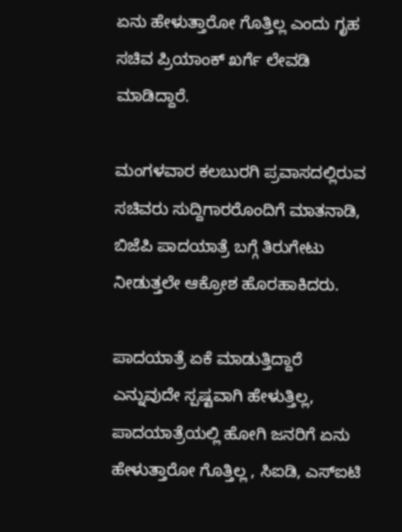ಏನು ಹೇಳುತ್ತಾರೋ ಗೊತ್ತಿಲ್ಲ ಎಂದು ಗೃಹ ಸಚಿವ ಪ್ರಿಯಾಂಕ್ ಖರ್ಗೆ ಲೇವಡಿ ಮಾಡಿದ್ದಾರೆ.

ಮಂಗಳವಾರ ಕಲಬುರಗಿ ಪ್ರವಾಸದಲ್ಲಿರುವ ಸಚಿವರು ಸುದ್ದಿಗಾರರೊಂದಿಗೆ ಮಾತನಾಡಿ, ಬಿಜೆಪಿ ಪಾದಯಾತ್ರೆ ಬಗ್ಗೆ ತಿರುಗೇಟು ನೀಡುತ್ತಲೇ ಆಕ್ರೋಶ ಹೊರಹಾಕಿದರು.

ಪಾದಯಾತ್ರೆ ಏಕೆ ಮಾಡುತ್ತಿದ್ದಾರೆ ಎನ್ನುವುದೇ ಸ್ಪಷ್ಟವಾಗಿ ಹೇಳುತ್ತಿಲ್ಲ, ಪಾದಯಾತ್ರೆಯಲ್ಲಿ ಹೋಗಿ ಜನರಿಗೆ ಏನು ಹೇಳುತ್ತಾರೋ ಗೊತ್ತಿಲ್ಲ , ಸಿಐಡಿ, ಎಸ್ಐಟಿ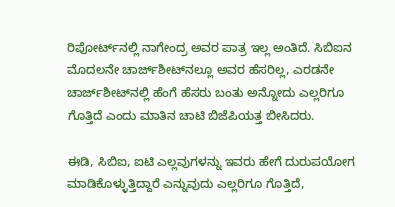ರಿಪೋರ್ಟ್‌ನಲ್ಲಿ ನಾಗೇಂದ್ರ ಅವರ ಪಾತ್ರ ಇಲ್ಲ ಅಂತಿದೆ. ಸಿಬಿಐನ ಮೊದಲನೇ ಚಾರ್ಜ್‌ಶೀಟ್‌ನಲ್ಲೂ ಅವರ ಹೆಸರಿಲ್ಲ, ಎರಡನೇ ಚಾರ್ಜ್‌ಶೀಟ್‌ನಲ್ಲಿ ಹೆಂಗೆ ಹೆಸರು ಬಂತು ಅನ್ನೋದು ಎಲ್ಲರಿಗೂ ಗೊತ್ತಿದೆ ಎಂದು ಮಾತಿನ ಚಾಟಿ ಬಿಜೆಪಿಯತ್ತ ಬೀಸಿದರು.

ಈಡಿ, ಸಿಬಿಐ, ಐಟಿ ಎಲ್ಲವುಗಳನ್ನು ಇವರು ಹೇಗೆ ದುರುಪಯೋಗ ಮಾಡಿಕೊಳ್ಳುತ್ತಿದ್ದಾರೆ ಎನ್ನುವುದು ಎಲ್ಲರಿಗೂ ಗೊತ್ತಿದೆ,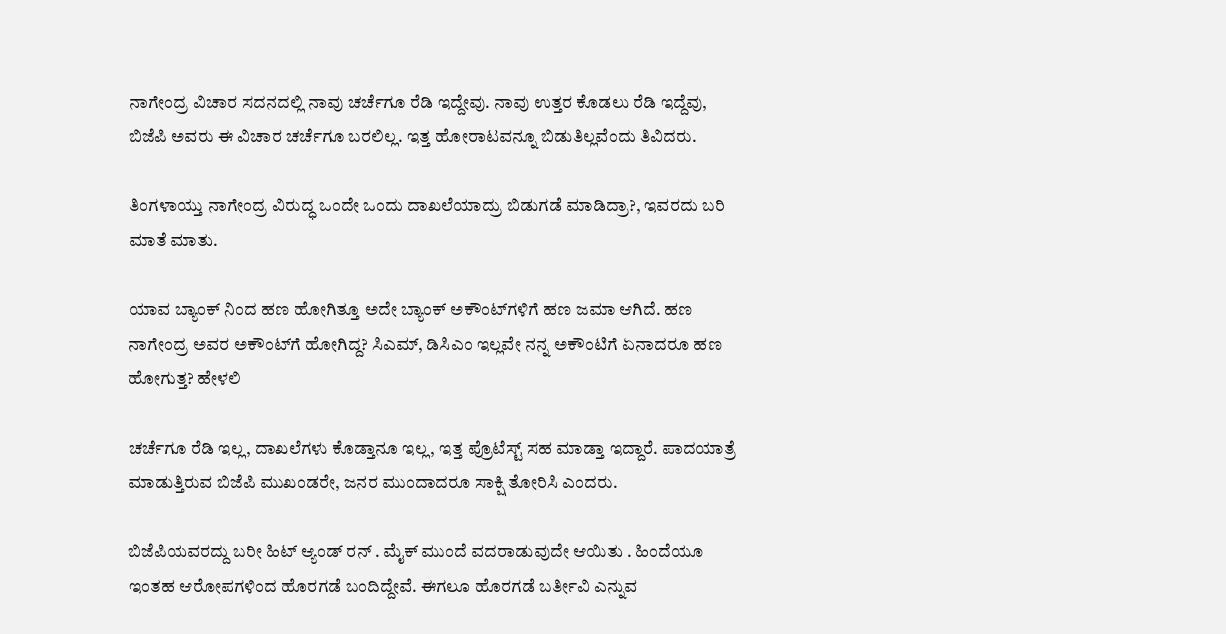ನಾಗೇಂದ್ರ ವಿಚಾರ ಸದನದಲ್ಲಿ ನಾವು ಚರ್ಚೆಗೂ ರೆಡಿ ಇದ್ದೇವು. ನಾವು ಉತ್ತರ ಕೊಡಲು ರೆಡಿ ಇದ್ದೆವು, ಬಿಜೆಪಿ ಅವರು ಈ ವಿಚಾರ ಚರ್ಚೆಗೂ ಬರಲಿಲ್ಲ. ಇತ್ತ ಹೋರಾಟವನ್ನೂ ಬಿಡುತಿಲ್ಲವೆಂದು ತಿವಿದರು.

ತಿಂಗಳಾಯ್ತು ನಾಗೇಂದ್ರ ವಿರುದ್ಧ ಒಂದೇ ಒಂದು ದಾಖಲೆಯಾದ್ರು ಬಿಡುಗಡೆ ಮಾಡಿದ್ರಾ?, ಇವರದು ಬರಿ ಮಾತೆ ಮಾತು.

ಯಾವ ಬ್ಯಾಂಕ್ ನಿಂದ ಹಣ ಹೋಗಿತ್ತೂ ಅದೇ ಬ್ಯಾಂಕ್ ಅಕೌಂಟ್‌ಗಳಿಗೆ ಹಣ ಜಮಾ ಆಗಿದೆ. ಹಣ ನಾಗೇಂದ್ರ ಅವರ ಅಕೌಂಟ್‌ಗೆ ಹೋಗಿದ್ದ? ಸಿಎಮ್, ಡಿಸಿಎಂ ಇಲ್ಲವೇ ನನ್ನ ಅಕೌಂಟಿಗೆ ಏನಾದರೂ ಹಣ ಹೋಗುತ್ತ? ಹೇಳಲಿ

ಚರ್ಚೆಗೂ ರೆಡಿ ಇಲ್ಲ, ದಾಖಲೆಗಳು ಕೊಡ್ತಾನೂ ಇಲ್ಲ, ಇತ್ತ ಪ್ರೊಟೆಸ್ಟ್ ಸಹ ಮಾಡ್ತಾ ಇದ್ದಾರೆ. ಪಾದಯಾತ್ರೆ ಮಾಡುತ್ತಿರುವ ಬಿಜೆಪಿ ಮುಖಂಡರೇ, ಜನರ ಮುಂದಾದರೂ ಸಾಕ್ಷಿ ತೋರಿಸಿ ಎಂದರು.

ಬಿಜೆಪಿಯವರದ್ದು ಬರೀ ಹಿಟ್ ಆ್ಯಂಡ್‌ ರನ್ . ಮೈಕ್ ಮುಂದೆ ವದರಾಡುವುದೇ ಆಯಿತು . ಹಿಂದೆಯೂ ಇಂತಹ ಆರೋಪಗಳಿಂದ ಹೊರಗಡೆ ಬಂದಿದ್ದೇವೆ. ಈಗಲೂ ಹೊರಗಡೆ ಬರ್ತೀವಿ ಎನ್ನುವ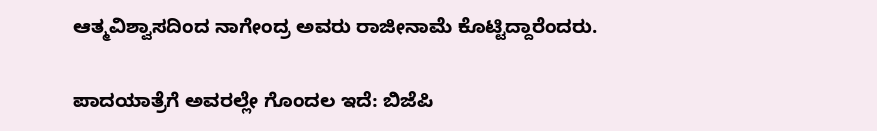ಆತ್ಮವಿಶ್ವಾಸದಿಂದ ನಾಗೇಂದ್ರ ಅವರು ರಾಜೀನಾಮೆ ಕೊಟ್ಟಿದ್ದಾರೆಂದರು.

ಪಾದಯಾತ್ರೆಗೆ ಅವರಲ್ಲೇ ಗೊಂದಲ ಇದೆ: ಬಿಜೆಪಿ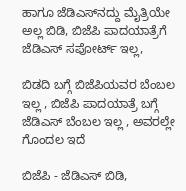ಹಾಗೂ ಜೆಡಿಎಸ್‌ನದ್ದು ಮೈತ್ರಿಯೇ ಅಲ್ಲ ಬಿಡಿ, ಬಿಜೆಪಿ ಪಾದಯಾತ್ರೆಗೆ ಜೆಡಿಎಸ್ ಸಪೋರ್ಟ್ ಇಲ್ಲ,

ಬಿಡದಿ ಬಗ್ಗೆ ಬಿಜೆಪಿಯವರ ಬೆಂಬಲ ಇಲ್ಲ , ಬಿಜೆಪಿ ಪಾದಯಾತ್ರೆ ಬಗ್ಗೆ ಜೆಡಿಎಸ್ ಬೆಂಬಲ ಇಲ್ಲ , ಅವರಲ್ಲೇ ಗೊಂದಲ ಇದೆ

ಬಿಜೆಪಿ - ಜೆಡಿಎಸ್ ಬಿಡಿ,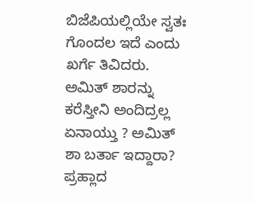ಬಿಜೆಪಿಯಲ್ಲಿಯೇ ಸ್ವತಃ ಗೊಂದಲ ಇದೆ ಎಂದು ಖರ್ಗೆ ತಿವಿದರು. ಅಮಿತ್ ಶಾರನ್ನು ಕರೆಸ್ತೀನಿ ಅಂದಿದ್ರಲ್ಲ ಏನಾಯ್ತು ? ಅಮಿತ್ ಶಾ ಬರ್ತಾ ಇದ್ದಾರಾ? ಪ್ರಹ್ಲಾದ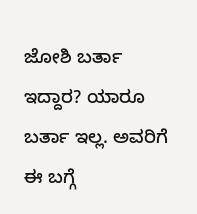ಜೋಶಿ ಬರ್ತಾ ಇದ್ದಾರ? ಯಾರೂ ಬರ್ತಾ ಇಲ್ಲ. ಅವರಿಗೆ ಈ ಬಗ್ಗೆ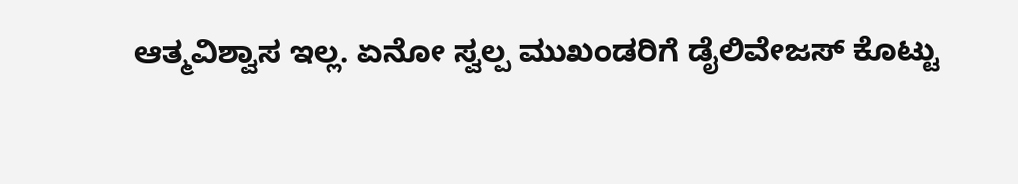ಆತ್ಮವಿಶ್ವಾಸ ಇಲ್ಲ. ಏನೋ ಸ್ವಲ್ಪ ಮುಖಂಡರಿಗೆ ಡೈಲಿವೇಜಸ್ ಕೊಟ್ಟು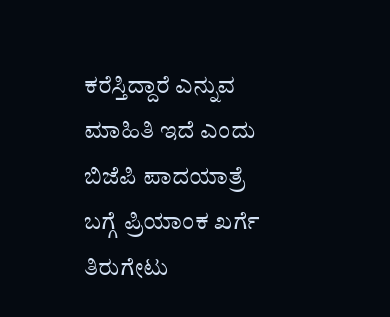ಕರೆಸ್ತಿದ್ದಾರೆ ಎನ್ನುವ ಮಾಹಿತಿ ಇದೆ ಎಂದು ಬಿಜೆಪಿ ಪಾದಯಾತ್ರೆ ಬಗ್ಗೆ ಪ್ರಿಯಾಂಕ ಖರ್ಗೆ ತಿರುಗೇಟು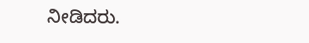ನೀಡಿದರು.